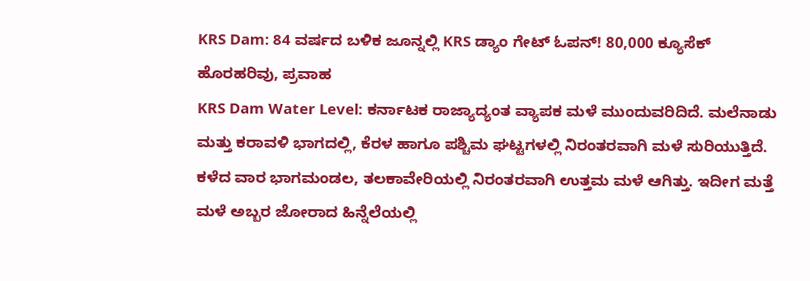KRS Dam: 84 ವರ್ಷದ ಬಳಿಕ ಜೂನ್ನಲ್ಲಿ KRS ಡ್ಯಾಂ ಗೇಟ್ ಓಪನ್! 80,000 ಕ್ಯೂಸೆಕ್ ಹೊರಹರಿವು, ಪ್ರವಾಹ
KRS Dam Water Level: ಕರ್ನಾಟಕ ರಾಜ್ಯಾದ್ಯಂತ ವ್ಯಾಪಕ ಮಳೆ ಮುಂದುವರಿದಿದೆ. ಮಲೆನಾಡು ಮತ್ತು ಕರಾವಳಿ ಭಾಗದಲ್ಲಿ, ಕೆರಳ ಹಾಗೂ ಪಶ್ಚಿಮ ಘಟ್ಟಗಳಲ್ಲಿ ನಿರಂತರವಾಗಿ ಮಳೆ ಸುರಿಯುತ್ತಿದೆ. ಕಳೆದ ವಾರ ಭಾಗಮಂಡಲ, ತಲಕಾವೇರಿಯಲ್ಲಿ ನಿರಂತರವಾಗಿ ಉತ್ತಮ ಮಳೆ ಆಗಿತ್ತು. ಇದೀಗ ಮತ್ತೆ ಮಳೆ ಅಬ್ಬರ ಜೋರಾದ ಹಿನ್ನೆಲೆಯಲ್ಲಿ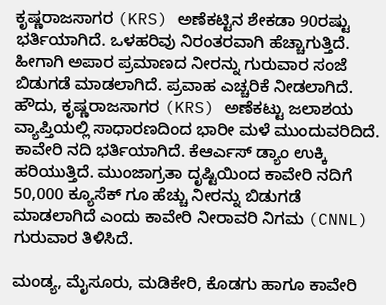ಕೃಷ್ಣರಾಜಸಾಗರ (KRS) ಅಣೆಕಟ್ಟಿನ ಶೇಕಡಾ 90ರಷ್ಟು ಭರ್ತಿಯಾಗಿದೆ. ಒಳಹರಿವು ನಿರಂತರವಾಗಿ ಹೆಚ್ಚಾಗುತ್ತಿದೆ. ಹೀಗಾಗಿ ಅಪಾರ ಪ್ರಮಾಣದ ನೀರನ್ನು ಗುರುವಾರ ಸಂಜೆ ಬಿಡುಗಡೆ ಮಾಡಲಾಗಿದೆ. ಪ್ರವಾಹ ಎಚ್ಚರಿಕೆ ನೀಡಲಾಗಿದೆ.
ಹೌದು, ಕೃಷ್ಣರಾಜಸಾಗರ (KRS) ಅಣೆಕಟ್ಟು ಜಲಾಶಯ ವ್ಯಾಪ್ತಿಯಲ್ಲಿ ಸಾಧಾರಣದಿಂದ ಭಾರೀ ಮಳೆ ಮುಂದುವರಿದಿದೆ. ಕಾವೇರಿ ನದಿ ಭರ್ತಿಯಾಗಿದೆ. ಕೆಆರ್ಎಸ್ ಡ್ಯಾಂ ಉಕ್ಕಿ ಹರಿಯುತ್ತಿದೆ. ಮುಂಜಾಗ್ರತಾ ದೃಷ್ಟಿಯಿಂದ ಕಾವೇರಿ ನದಿಗೆ 50,000 ಕ್ಯೂಸೆಕ್ ಗೂ ಹೆಚ್ಚು ನೀರನ್ನು ಬಿಡುಗಡೆ ಮಾಡಲಾಗಿದೆ ಎಂದು ಕಾವೇರಿ ನೀರಾವರಿ ನಿಗಮ (CNNL) ಗುರುವಾರ ತಿಳಿಸಿದೆ.

ಮಂಡ್ಯ, ಮೈಸೂರು, ಮಡಿಕೇರಿ, ಕೊಡಗು ಹಾಗೂ ಕಾವೇರಿ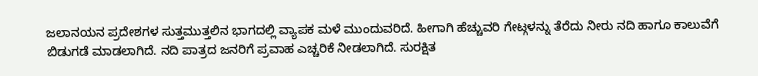ಜಲಾನಯನ ಪ್ರದೇಶಗಳ ಸುತ್ತಮುತ್ತಲಿನ ಭಾಗದಲ್ಲಿ ವ್ಯಾಪಕ ಮಳೆ ಮುಂದುವರಿದೆ. ಹೀಗಾಗಿ ಹೆಚ್ಚುವರಿ ಗೇಟ್ಗಳನ್ನು ತೆರೆದು ನೀರು ನದಿ ಹಾಗೂ ಕಾಲುವೆಗೆ ಬಿಡುಗಡೆ ಮಾಡಲಾಗಿದೆ. ನದಿ ಪಾತ್ರದ ಜನರಿಗೆ ಪ್ರವಾಹ ಎಚ್ಚರಿಕೆ ನೀಡಲಾಗಿದೆ. ಸುರಕ್ಷಿತ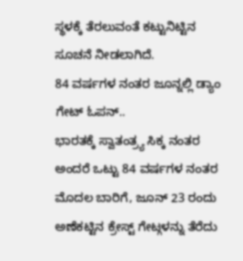ಸ್ಥಳಕ್ಕೆ ತೆರಲುವಂತೆ ಕಟ್ಟುನಿಟ್ಟಿನ ಸೂಚನೆ ನೀಡಲಾಗಿದೆ.
84 ವರ್ಷಗಳ ನಂತರ ಜೂನ್ನಲ್ಲಿ ಡ್ಯಾಂ ಗೇಟ್ ಓಪನ್..
ಭಾರತಕ್ಕೆ ಸ್ವಾತಂತ್ರ್ಯ ಸಿಕ್ಕ ನಂತರ ಅಂದರೆ ಒಟ್ಟು 84 ವರ್ಷಗಳ ನಂತರ ಮೊದಲ ಬಾರಿಗೆ, ಜೂನ್ 23 ರಂದು ಅಣೆಕಟ್ಟಿನ ಕ್ರೇಸ್ಟ್ ಗೇಟ್ಗಳನ್ನು ತೆರೆದು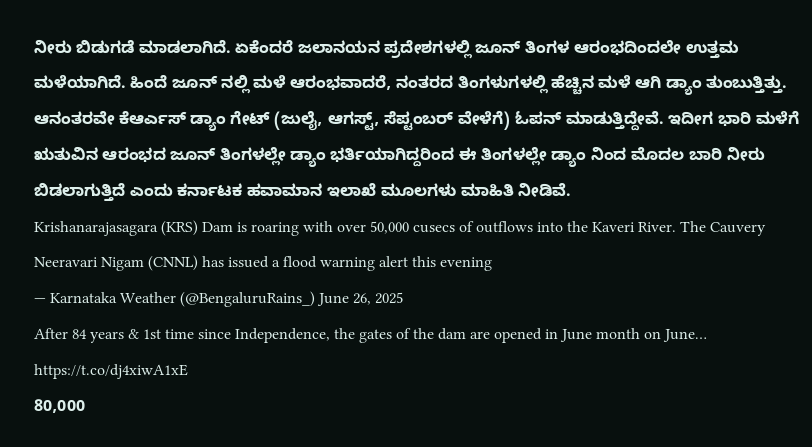ನೀರು ಬಿಡುಗಡೆ ಮಾಡಲಾಗಿದೆ. ಏಕೆಂದರೆ ಜಲಾನಯನ ಪ್ರದೇಶಗಳಲ್ಲಿ ಜೂನ್ ತಿಂಗಳ ಆರಂಭದಿಂದಲೇ ಉತ್ತಮ ಮಳೆಯಾಗಿದೆ. ಹಿಂದೆ ಜೂನ್ ನಲ್ಲಿ ಮಳೆ ಆರಂಭವಾದರೆ, ನಂತರದ ತಿಂಗಳುಗಳಲ್ಲಿ ಹೆಚ್ಚಿನ ಮಳೆ ಆಗಿ ಡ್ಯಾಂ ತುಂಬುತ್ತಿತ್ತು. ಆನಂತರವೇ ಕೆಆರ್ಎಸ್ ಡ್ಯಾಂ ಗೇಟ್ (ಜುಲೈ, ಆಗಸ್ಟ್, ಸೆಪ್ಟಂಬರ್ ವೇಳೆಗೆ) ಓಪನ್ ಮಾಡುತ್ತಿದ್ದೇವೆ. ಇದೀಗ ಭಾರಿ ಮಳೆಗೆ ಋತುವಿನ ಆರಂಭದ ಜೂನ್ ತಿಂಗಳಲ್ಲೇ ಡ್ಯಾಂ ಭರ್ತಿಯಾಗಿದ್ದರಿಂದ ಈ ತಿಂಗಳಲ್ಲೇ ಡ್ಯಾಂ ನಿಂದ ಮೊದಲ ಬಾರಿ ನೀರು ಬಿಡಲಾಗುತ್ತಿದೆ ಎಂದು ಕರ್ನಾಟಕ ಹವಾಮಾನ ಇಲಾಖೆ ಮೂಲಗಳು ಮಾಹಿತಿ ನೀಡಿವೆ.
Krishanarajasagara (KRS) Dam is roaring with over 50,000 cusecs of outflows into the Kaveri River. The Cauvery Neeravari Nigam (CNNL) has issued a flood warning alert this evening
— Karnataka Weather (@BengaluruRains_) June 26, 2025
After 84 years & 1st time since Independence, the gates of the dam are opened in June month on June… https://t.co/dj4xiwA1xE
80,000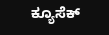ಕ್ಯೂಸೆಕ್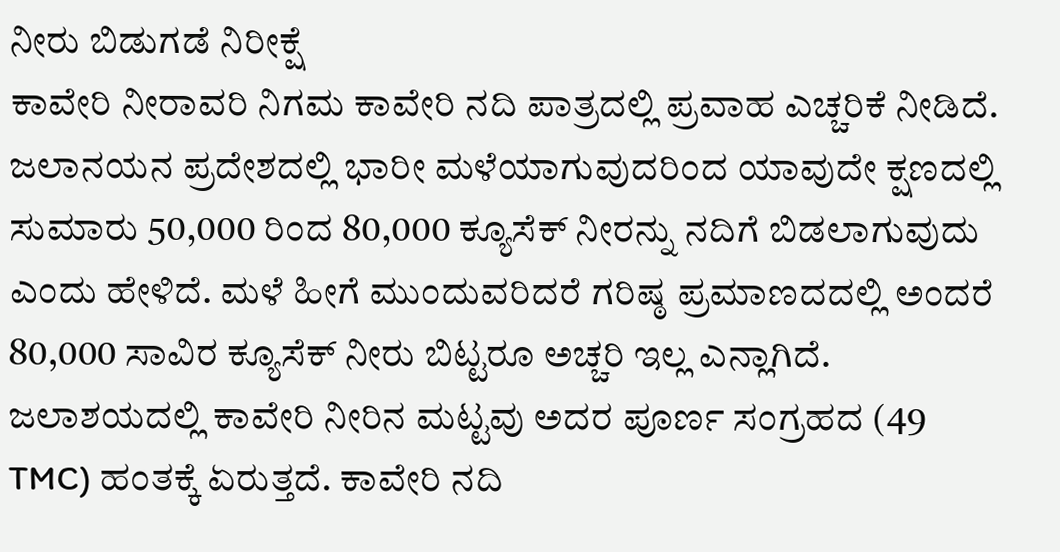ನೀರು ಬಿಡುಗಡೆ ನಿರೀಕ್ಷೆ
ಕಾವೇರಿ ನೀರಾವರಿ ನಿಗಮ ಕಾವೇರಿ ನದಿ ಪಾತ್ರದಲ್ಲಿ ಪ್ರವಾಹ ಎಚ್ಚರಿಕೆ ನೀಡಿದೆ. ಜಲಾನಯನ ಪ್ರದೇಶದಲ್ಲಿ ಭಾರೀ ಮಳೆಯಾಗುವುದರಿಂದ ಯಾವುದೇ ಕ್ಷಣದಲ್ಲಿ ಸುಮಾರು 50,000 ರಿಂದ 80,000 ಕ್ಯೂಸೆಕ್ ನೀರನ್ನು ನದಿಗೆ ಬಿಡಲಾಗುವುದು ಎಂದು ಹೇಳಿದೆ. ಮಳೆ ಹೀಗೆ ಮುಂದುವರಿದರೆ ಗರಿಷ್ಠ ಪ್ರಮಾಣದದಲ್ಲಿ ಅಂದರೆ 80,000 ಸಾವಿರ ಕ್ಯೂಸೆಕ್ ನೀರು ಬಿಟ್ಟರೂ ಅಚ್ಚರಿ ಇಲ್ಲ ಎನ್ಲಾಗಿದೆ. ಜಲಾಶಯದಲ್ಲಿ ಕಾವೇರಿ ನೀರಿನ ಮಟ್ಟವು ಅದರ ಪೂರ್ಣ ಸಂಗ್ರಹದ (49 TMC) ಹಂತಕ್ಕೆ ಏರುತ್ತದೆ. ಕಾವೇರಿ ನದಿ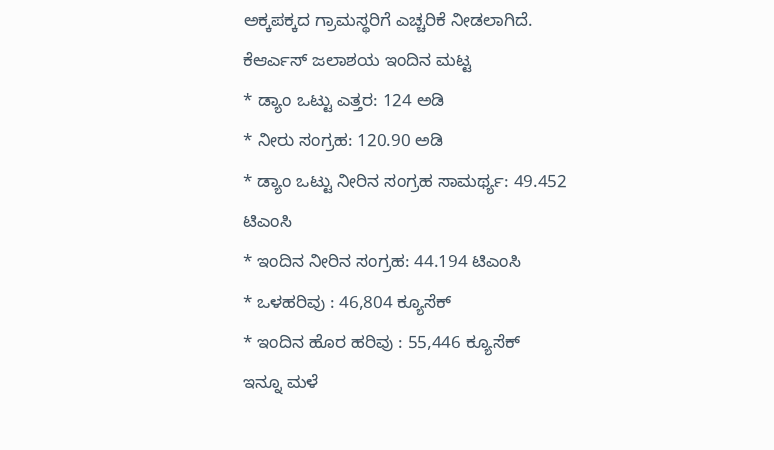ಅಕ್ಕಪಕ್ಕದ ಗ್ರಾಮಸ್ಥರಿಗೆ ಎಚ್ಚರಿಕೆ ನೀಡಲಾಗಿದೆ.
ಕೆಆರ್ಎಸ್ ಜಲಾಶಯ ಇಂದಿನ ಮಟ್ಟ
* ಡ್ಯಾಂ ಒಟ್ಟು ಎತ್ತರ: 124 ಅಡಿ
* ನೀರು ಸಂಗ್ರಹ: 120.90 ಅಡಿ
* ಡ್ಯಾಂ ಒಟ್ಟು ನೀರಿನ ಸಂಗ್ರಹ ಸಾಮರ್ಥ್ಯ: 49.452 ಟಿಎಂಸಿ
* ಇಂದಿನ ನೀರಿನ ಸಂಗ್ರಹ: 44.194 ಟಿಎಂಸಿ
* ಒಳಹರಿವು : 46,804 ಕ್ಯೂಸೆಕ್
* ಇಂದಿನ ಹೊರ ಹರಿವು : 55,446 ಕ್ಯೂಸೆಕ್
ಇನ್ನೂ ಮಳೆ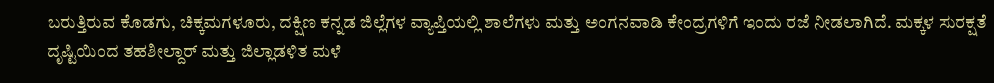ಬರುತ್ತಿರುವ ಕೊಡಗು, ಚಿಕ್ಕಮಗಳೂರು, ದಕ್ಷಿಣ ಕನ್ನಡ ಜಿಲ್ಲೆಗಳ ವ್ಯಾಪ್ತಿಯಲ್ಲಿ ಶಾಲೆಗಳು ಮತ್ತು ಅಂಗನವಾಡಿ ಕೇಂದ್ರಗಳಿಗೆ ಇಂದು ರಜೆ ನೀಡಲಾಗಿದೆ. ಮಕ್ಕಳ ಸುರಕ್ಷತೆ ದೃಷ್ಟಿಯಿಂದ ತಹಶೀಲ್ದಾರ್ ಮತ್ತು ಜಿಲ್ಲಾಡಳಿತ ಮಳೆ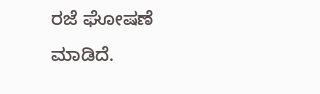ರಜೆ ಘೋಷಣೆ ಮಾಡಿದೆ.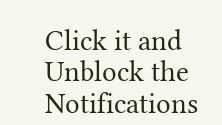Click it and Unblock the Notifications